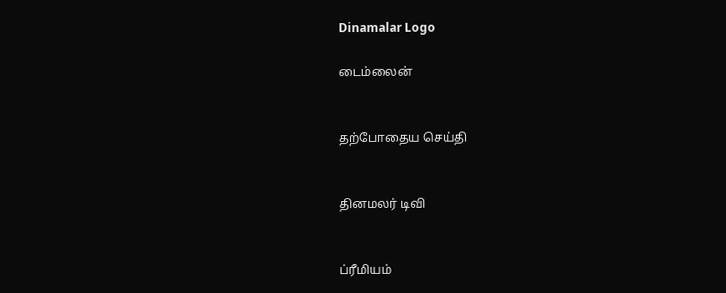Dinamalar Logo

டைம்லைன்


தற்போதைய செய்தி


தினமலர் டிவி


ப்ரீமியம்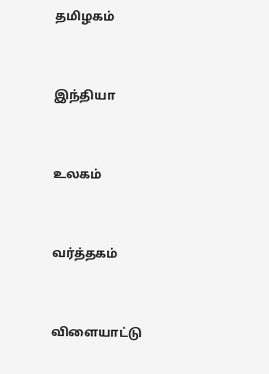தமிழகம்


இந்தியா


உலகம்


வர்த்தகம்


விளையாட்டு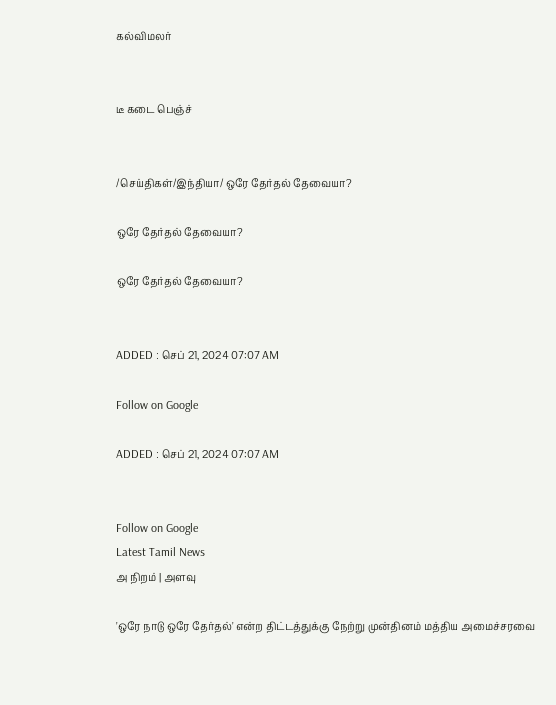கல்விமலர்


டீ கடை பெஞ்ச்


/செய்திகள்/இந்தியா/ ஒரே தேர்தல் தேவையா?

ஒரே தேர்தல் தேவையா?

ஒரே தேர்தல் தேவையா?


ADDED : செப் 21, 2024 07:07 AM

Follow on Google

ADDED : செப் 21, 2024 07:07 AM


Follow on Google
Latest Tamil News
அ நிறம் | அளவு

'ஒரே நாடு ஒரே தேர்தல்' என்ற திட்டத்துக்கு நேற்று முன்தினம் மத்திய அமைச்சரவை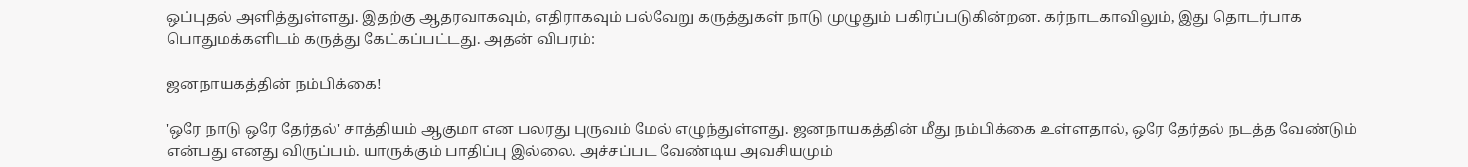ஒப்புதல் அளித்துள்ளது. இதற்கு ஆதரவாகவும், எதிராகவும் பல்வேறு கருத்துகள் நாடு முழுதும் பகிரப்படுகின்றன. கர்நாடகாவிலும், இது தொடர்பாக பொதுமக்களிடம் கருத்து கேட்கப்பட்டது. அதன் விபரம்:

ஜனநாயகத்தின் நம்பிக்கை!

'ஒரே நாடு ஒரே தேர்தல்' சாத்தியம் ஆகுமா என பலரது புருவம் மேல் எழுந்துள்ளது. ஜனநாயகத்தின் மீது நம்பிக்கை உள்ளதால், ஒரே தேர்தல் நடத்த வேண்டும் என்பது எனது விருப்பம். யாருக்கும் பாதிப்பு இல்லை. அச்சப்பட வேண்டிய அவசியமும்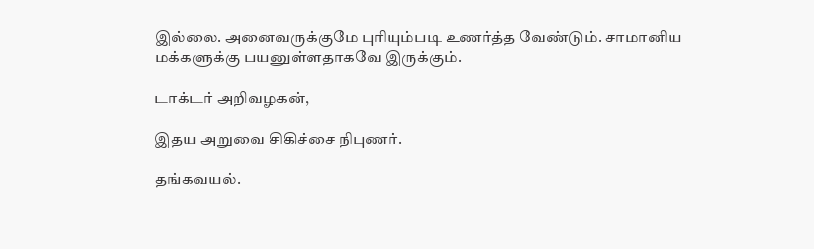இல்லை. அனைவருக்குமே புரியும்படி உணர்த்த வேண்டும். சாமானிய மக்களுக்கு பயனுள்ளதாகவே இருக்கும்.

டாக்டர் அறிவழகன்,

இதய அறுவை சிகிச்சை நிபுணர்.

தங்கவயல்.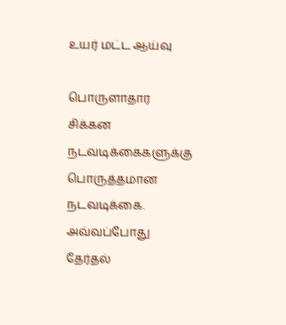உயர் மட்ட ஆய்வு

பொருளாதார சிக்கன நடவடிக்கைகளுக்கு பொருத்தமான நடவடிக்கை. அவ்வப்போது தேர்தல்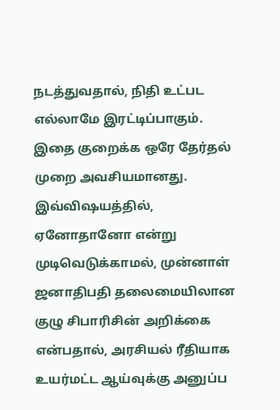நடத்துவதால், நிதி உட்பட எல்லாமே இரட்டிப்பாகும். இதை குறைக்க ஒரே தேர்தல் முறை அவசியமானது. இவ்விஷயத்தில், ஏனோதானோ என்று முடிவெடுக்காமல், முன்னாள் ஜனாதிபதி தலைமையிலான குழு சிபாரிசின் அறிக்கை என்பதால், அரசியல் ரீதியாக உயர்மட்ட ஆய்வுக்கு அனுப்ப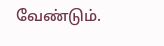வேண்டும்.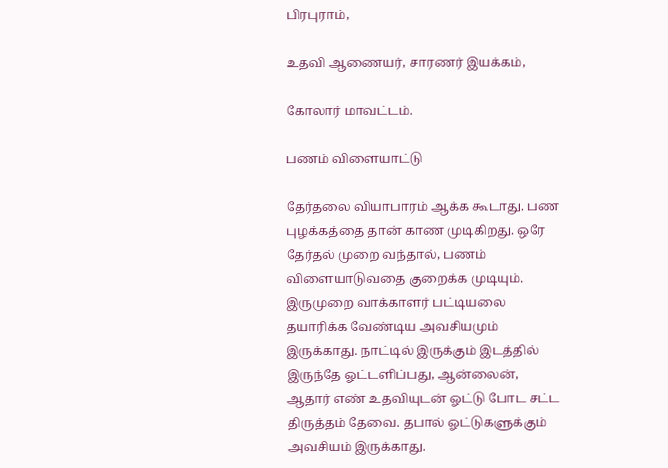பிரபுராம்,

உதவி ஆணையர், சாரணர் இயக்கம்,

கோலார் மாவட்டம்.

பணம் விளையாட்டு

தேர்தலை வியாபாரம் ஆக்க கூடாது. பண புழக்கத்தை தான் காண முடிகிறது. ஒரே தேர்தல் முறை வந்தால், பணம் விளையாடுவதை குறைக்க முடியும். இருமுறை வாக்காளர் பட்டியலை தயாரிக்க வேண்டிய அவசியமும் இருக்காது. நாட்டில் இருக்கும் இடத்தில் இருந்தே ஓட்டளிப்பது, ஆன்லைன், ஆதார் எண் உதவியுடன் ஓட்டு போட சட்ட திருத்தம் தேவை. தபால் ஓட்டுகளுக்கும் அவசியம் இருக்காது.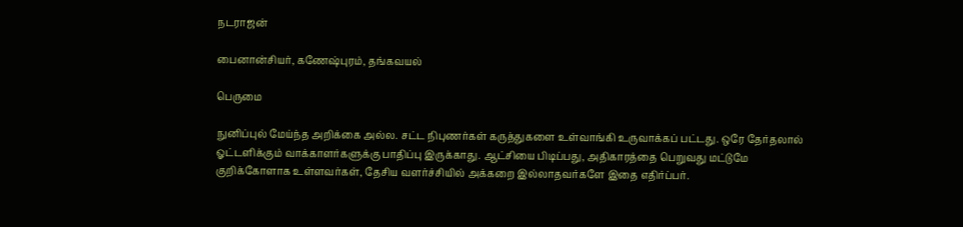நடராஜன்

பைனான்சியர், கணேஷ்புரம், தங்கவயல்

பெருமை

நுனிப்புல் மேய்ந்த அறிக்கை அல்ல. சட்ட நிபுணர்கள் கருத்துகளை உள்வாங்கி உருவாக்கப் பட்டது. ஒரே தேர்தலால் ஓட்டளிக்கும் வாக்காளர்களுக்கு பாதிப்பு இருக்காது. ஆட்சியை பிடிப்பது, அதிகாரத்தை பெறுவது மட்டுமே குறிக்கோளாக உள்ளவர்கள், தேசிய வளர்ச்சியில் அக்கறை இல்லாதவர்களே இதை எதிர்ப்பர்.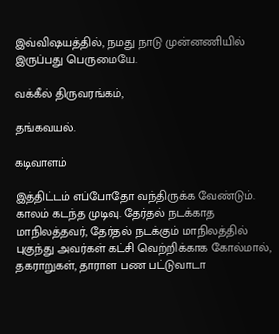இவ்விஷயத்தில், நமது நாடு முன்னணியில் இருப்பது பெருமையே.

வக்கீல் திருவரங்கம்,

தங்கவயல்.

கடிவாளம்

இத்திட்டம் எப்போதோ வந்திருக்க வேண்டும். காலம் கடந்த முடிவு. தேர்தல் நடக்காத மாநிலத்தவர், தேர்தல் நடக்கும் மாநிலத்தில் புகுந்து அவர்கள் கட்சி வெற்றிக்காக கோல்மால், தகராறுகள், தாராள பண பட்டுவாடா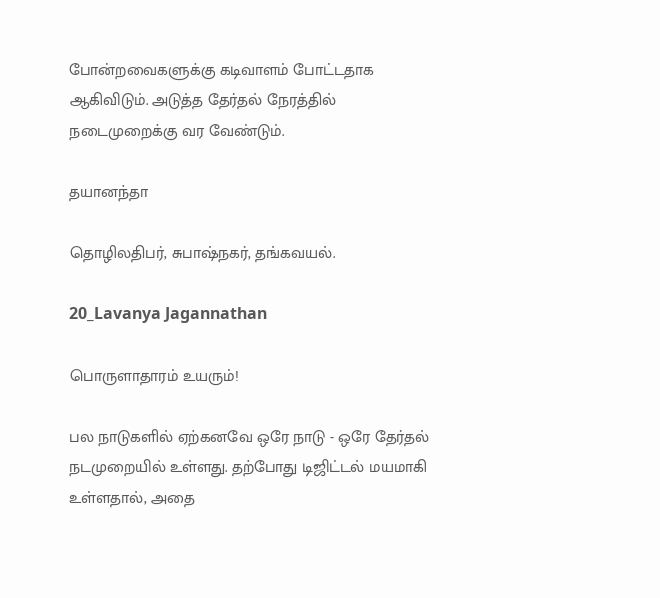போன்றவைகளுக்கு கடிவாளம் போட்டதாக ஆகிவிடும். அடுத்த தேர்தல் நேரத்தில் நடைமுறைக்கு வர வேண்டும்.

தயானந்தா

தொழிலதிபர், சுபாஷ்நகர், தங்கவயல்.

20_Lavanya Jagannathan

பொருளாதாரம் உயரும்!

பல நாடுகளில் ஏற்கனவே ஒரே நாடு - ஒரே தேர்தல் நடமுறையில் உள்ளது. தற்போது டிஜிட்டல் மயமாகி உள்ளதால், அதை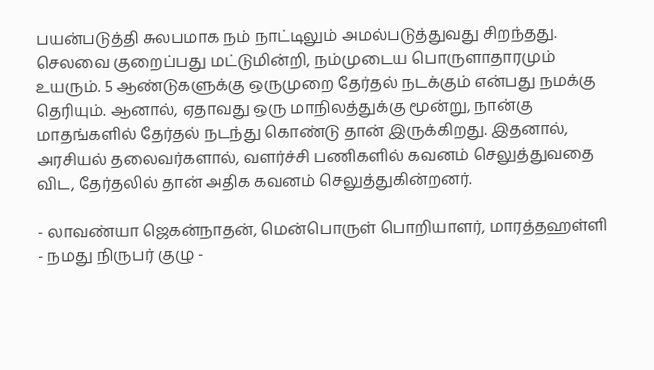பயன்படுத்தி சுலபமாக நம் நாட்டிலும் அமல்படுத்துவது சிறந்தது. செலவை குறைப்பது மட்டுமின்றி, நம்முடைய பொருளாதாரமும் உயரும். 5 ஆண்டுகளுக்கு ஒருமுறை தேர்தல் நடக்கும் என்பது நமக்கு தெரியும். ஆனால், ஏதாவது ஒரு மாநிலத்துக்கு மூன்று, நான்கு மாதங்களில் தேர்தல் நடந்து கொண்டு தான் இருக்கிறது. இதனால், அரசியல் தலைவர்களால், வளர்ச்சி பணிகளில் கவனம் செலுத்துவதை விட, தேர்தலில் தான் அதிக கவனம் செலுத்துகின்றனர்.

- லாவண்யா ஜெகன்நாதன், மென்பொருள் பொறியாளர், மாரத்தஹள்ளி - நமது நிருபர் குழு -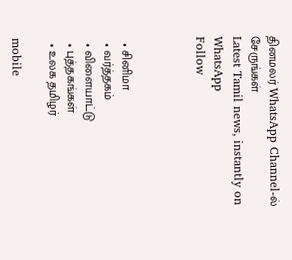தினமலர் WhatsApp Channel-ல் சேருங்கள்
Latest Tamil news, instantly on WhatsApp
Follow



  • சினிமா
  • வர்த்தகம்
  • விளையாட்டு
  • புத்தகங்கள்
  • உலக தமிழர்

mobile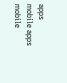apps
mobile apps
mobile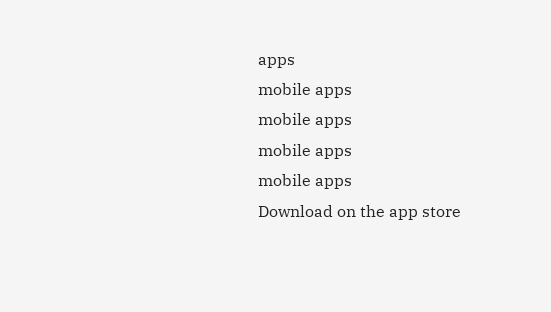apps
mobile apps
mobile apps
mobile apps
mobile apps
Download on the app store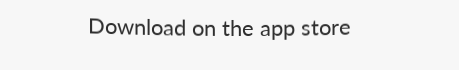Download on the app store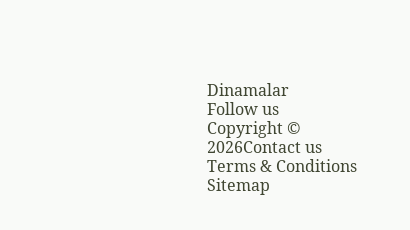Dinamalar
Follow us
Copyright © 2026Contact us
Terms & Conditions
Sitemap